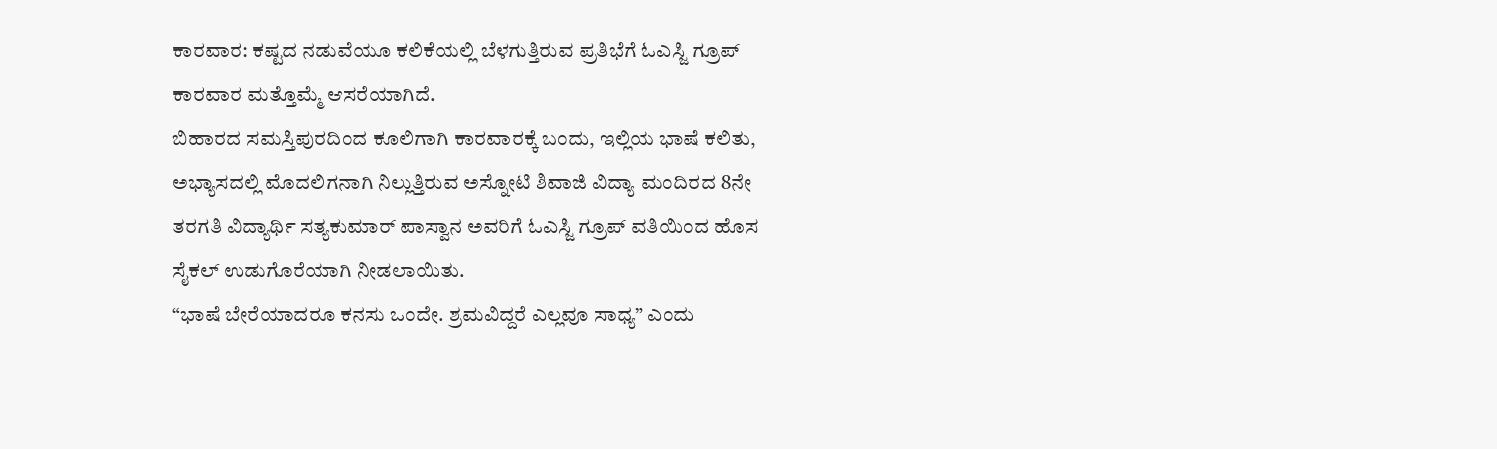ಕಾರವಾರ: ಕಷ್ಟದ ನಡುವೆಯೂ ಕಲಿಕೆಯಲ್ಲಿ ಬೆಳಗುತ್ತಿರುವ ಪ್ರತಿಭೆಗೆ ಓಎಸ್ಜಿ ಗ್ರೂಪ್ ಕಾರವಾರ ಮತ್ತೊಮ್ಮೆ ಆಸರೆಯಾಗಿದೆ.
ಬಿಹಾರದ ಸಮಸ್ತಿಪುರದಿಂದ ಕೂಲಿಗಾಗಿ ಕಾರವಾರಕ್ಕೆ ಬಂದು, ಇಲ್ಲಿಯ ಭಾಷೆ ಕಲಿತು, ಅಭ್ಯಾಸದಲ್ಲಿ ಮೊದಲಿಗನಾಗಿ ನಿಲ್ಲುತ್ತಿರುವ ಅಸ್ನೋಟಿ ಶಿವಾಜಿ ವಿದ್ಯಾ ಮಂದಿರದ 8ನೇ ತರಗತಿ ವಿದ್ಯಾರ್ಥಿ ಸತ್ಯಕುಮಾರ್ ಪಾಸ್ವಾನ ಅವರಿಗೆ ಓಎಸ್ಜಿ ಗ್ರೂಪ್ ವತಿಯಿಂದ ಹೊಸ ಸೈಕಲ್ ಉಡುಗೊರೆಯಾಗಿ ನೀಡಲಾಯಿತು.
“ಭಾಷೆ ಬೇರೆಯಾದರೂ ಕನಸು ಒಂದೇ. ಶ್ರಮವಿದ್ದರೆ ಎಲ್ಲವೂ ಸಾಧ್ಯ” ಎಂದು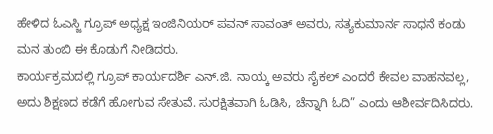ಹೇಳಿದ ಓಎಸ್ಜಿ ಗ್ರೂಪ್ ಅಧ್ಯಕ್ಷ ಇಂಜಿನಿಯರ್ ಪವನ್ ಸಾವಂತ್ ಅವರು, ಸತ್ಯಕುಮಾರ್ನ ಸಾಧನೆ ಕಂಡು ಮನ ತುಂಬಿ ಈ ಕೊಡುಗೆ ನೀಡಿದರು.
ಕಾರ್ಯಕ್ರಮದಲ್ಲಿ ಗ್ರೂಪ್ ಕಾರ್ಯದರ್ಶಿ ಎನ್.ಜಿ. ನಾಯ್ಕ ಅವರು ಸೈಕಲ್ ಎಂದರೆ ಕೇವಲ ವಾಹನವಲ್ಲ, ಅದು ಶಿಕ್ಷಣದ ಕಡೆಗೆ ಹೋಗುವ ಸೇತುವೆ. ಸುರಕ್ಷಿತವಾಗಿ ಓಡಿಸಿ, ಚೆನ್ನಾಗಿ ಓದಿ” ಎಂದು ಆಶೀರ್ವದಿಸಿದರು.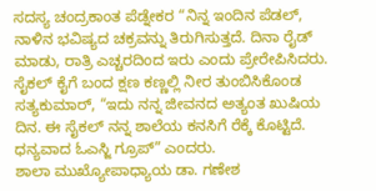ಸದಸ್ಯ ಚಂದ್ರಕಾಂತ ಪೆಡ್ನೇಕರ “ನಿನ್ನ ಇಂದಿನ ಪೆಡಲ್, ನಾಳಿನ ಭವಿಷ್ಯದ ಚಕ್ರವನ್ನು ತಿರುಗಿಸುತ್ತದೆ. ದಿನಾ ರೈಡ್ ಮಾಡು, ರಾತ್ರಿ ಎಚ್ಚರದಿಂದ ಇರು ಎಂದು ಪ್ರೇರೇಪಿಸಿದರು.
ಸೈಕಲ್ ಕೈಗೆ ಬಂದ ಕ್ಷಣ ಕಣ್ಣಲ್ಲಿ ನೀರ ತುಂಬಿಸಿಕೊಂಡ ಸತ್ಯಕುಮಾರ್, “ಇದು ನನ್ನ ಜೀವನದ ಅತ್ಯಂತ ಖುಷಿಯ ದಿನ. ಈ ಸೈಕಲ್ ನನ್ನ ಶಾಲೆಯ ಕನಸಿಗೆ ರೆಕ್ಕೆ ಕೊಟ್ಟಿದೆ. ಧನ್ಯವಾದ ಓಎಸ್ಜಿ ಗ್ರೂಪ್” ಎಂದರು.
ಶಾಲಾ ಮುಖ್ಯೋಪಾಧ್ಯಾಯ ಡಾ. ಗಣೇಶ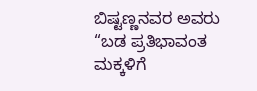ಬಿಷ್ಟಣ್ಣನವರ ಅವರು “ಬಡ ಪ್ರತಿಭಾವಂತ ಮಕ್ಕಳಿಗೆ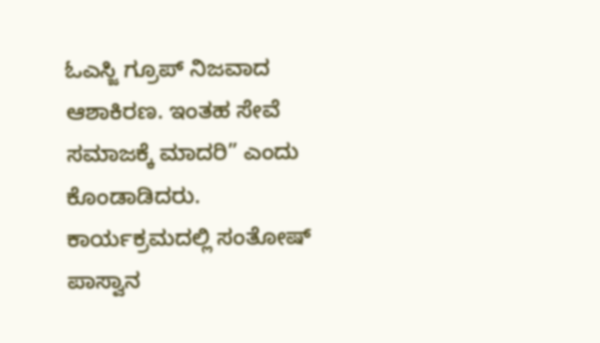ಓಎಸ್ಜಿ ಗ್ರೂಪ್ ನಿಜವಾದ ಆಶಾಕಿರಣ. ಇಂತಹ ಸೇವೆ ಸಮಾಜಕ್ಕೆ ಮಾದರಿ” ಎಂದು ಕೊಂಡಾಡಿದರು.
ಕಾರ್ಯಕ್ರಮದಲ್ಲಿ ಸಂತೋಷ್ ಪಾಸ್ವಾನ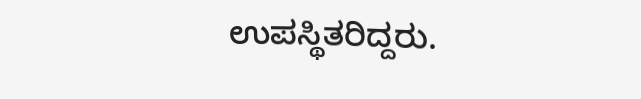ಉಪಸ್ಥಿತರಿದ್ದರು.